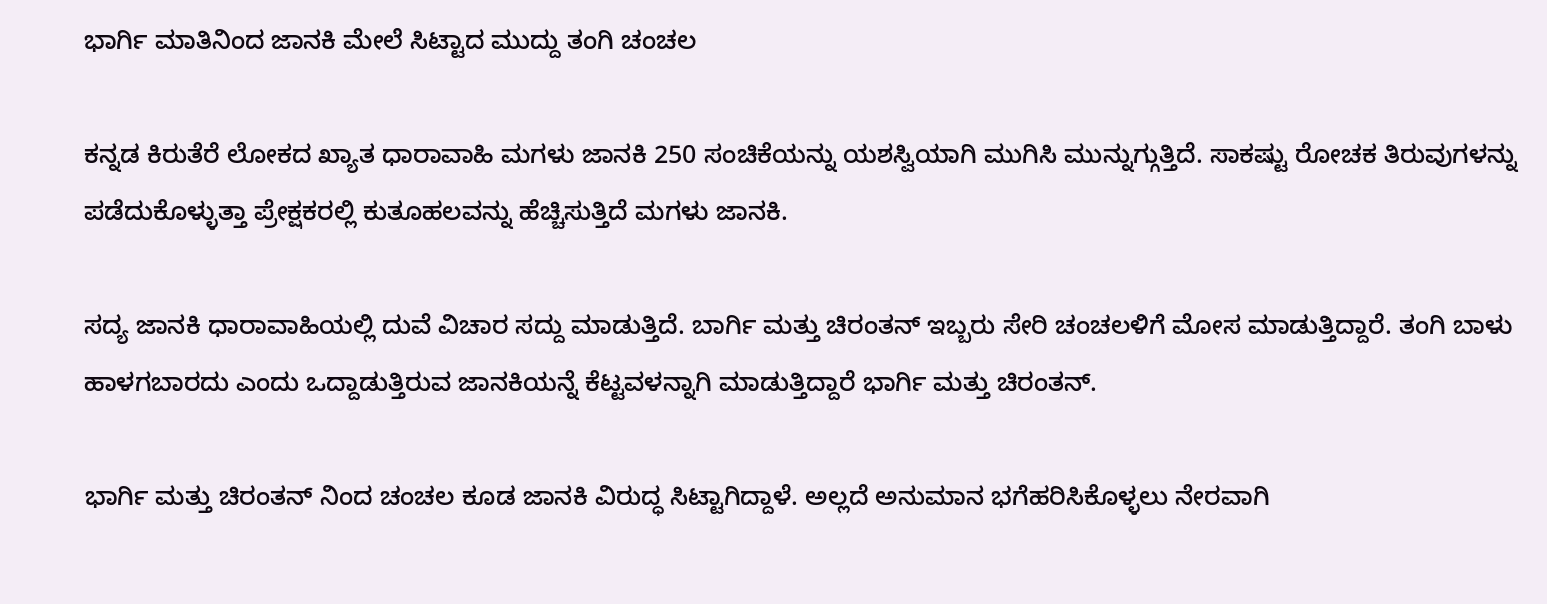ಭಾರ್ಗಿ ಮಾತಿನಿಂದ ಜಾನಕಿ ಮೇಲೆ ಸಿಟ್ಟಾದ ಮುದ್ದು ತಂಗಿ ಚಂಚಲ

ಕನ್ನಡ ಕಿರುತೆರೆ ಲೋಕದ ಖ್ಯಾತ ಧಾರಾವಾಹಿ ಮಗಳು ಜಾನಕಿ 250 ಸಂಚಿಕೆಯನ್ನು ಯಶಸ್ವಿಯಾಗಿ ಮುಗಿಸಿ ಮುನ್ನುಗ್ಗುತ್ತಿದೆ. ಸಾಕಷ್ಟು ರೋಚಕ ತಿರುವುಗಳನ್ನು ಪಡೆದುಕೊಳ್ಳುತ್ತಾ ಪ್ರೇಕ್ಷಕರಲ್ಲಿ ಕುತೂಹಲವನ್ನು ಹೆಚ್ಚಿಸುತ್ತಿದೆ ಮಗಳು ಜಾನಕಿ.

ಸದ್ಯ ಜಾನಕಿ ಧಾರಾವಾಹಿಯಲ್ಲಿ ದುವೆ ವಿಚಾರ ಸದ್ದು ಮಾಡುತ್ತಿದೆ. ಬಾರ್ಗಿ ಮತ್ತು ಚಿರಂತನ್ ಇಬ್ಬರು ಸೇರಿ ಚಂಚಲಳಿಗೆ ಮೋಸ ಮಾಡುತ್ತಿದ್ದಾರೆ. ತಂಗಿ ಬಾಳು ಹಾಳಗಬಾರದು ಎಂದು ಒದ್ದಾಡುತ್ತಿರುವ ಜಾನಕಿಯನ್ನೆ ಕೆಟ್ಟವಳನ್ನಾಗಿ ಮಾಡುತ್ತಿದ್ದಾರೆ ಭಾರ್ಗಿ ಮತ್ತು ಚಿರಂತನ್.

ಭಾರ್ಗಿ ಮತ್ತು ಚಿರಂತನ್ ನಿಂದ ಚಂಚಲ ಕೂಡ ಜಾನಕಿ ವಿರುದ್ಧ ಸಿಟ್ಟಾಗಿದ್ದಾಳೆ. ಅಲ್ಲದೆ ಅನುಮಾನ ಭಗೆಹರಿಸಿಕೊಳ್ಳಲು ನೇರವಾಗಿ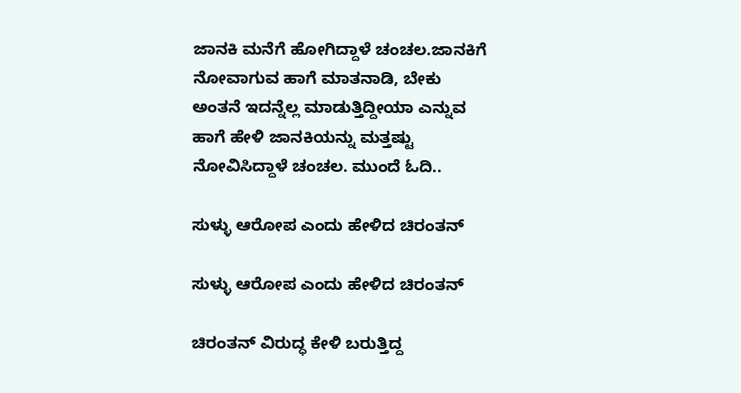ಜಾನಕಿ ಮನೆಗೆ ಹೋಗಿದ್ದಾಳೆ ಚಂಚಲ.ಜಾನಕಿಗೆ ನೋವಾಗುವ ಹಾಗೆ ಮಾತನಾಡಿ, ಬೇಕು ಅಂತನೆ ಇದನ್ನೆಲ್ಲ ಮಾಡುತ್ತಿದ್ದೀಯಾ ಎನ್ನುವ ಹಾಗೆ ಹೇಳಿ ಜಾನಕಿಯನ್ನು ಮತ್ತಷ್ಟು ನೋವಿಸಿದ್ದಾಳೆ ಚಂಚಲ. ಮುಂದೆ ಓದಿ..

ಸುಳ್ಳು ಆರೋಪ ಎಂದು ಹೇಳಿದ ಚಿರಂತನ್

ಸುಳ್ಳು ಆರೋಪ ಎಂದು ಹೇಳಿದ ಚಿರಂತನ್

ಚಿರಂತನ್ ವಿರುದ್ಧ ಕೇಳಿ ಬರುತ್ತಿದ್ದ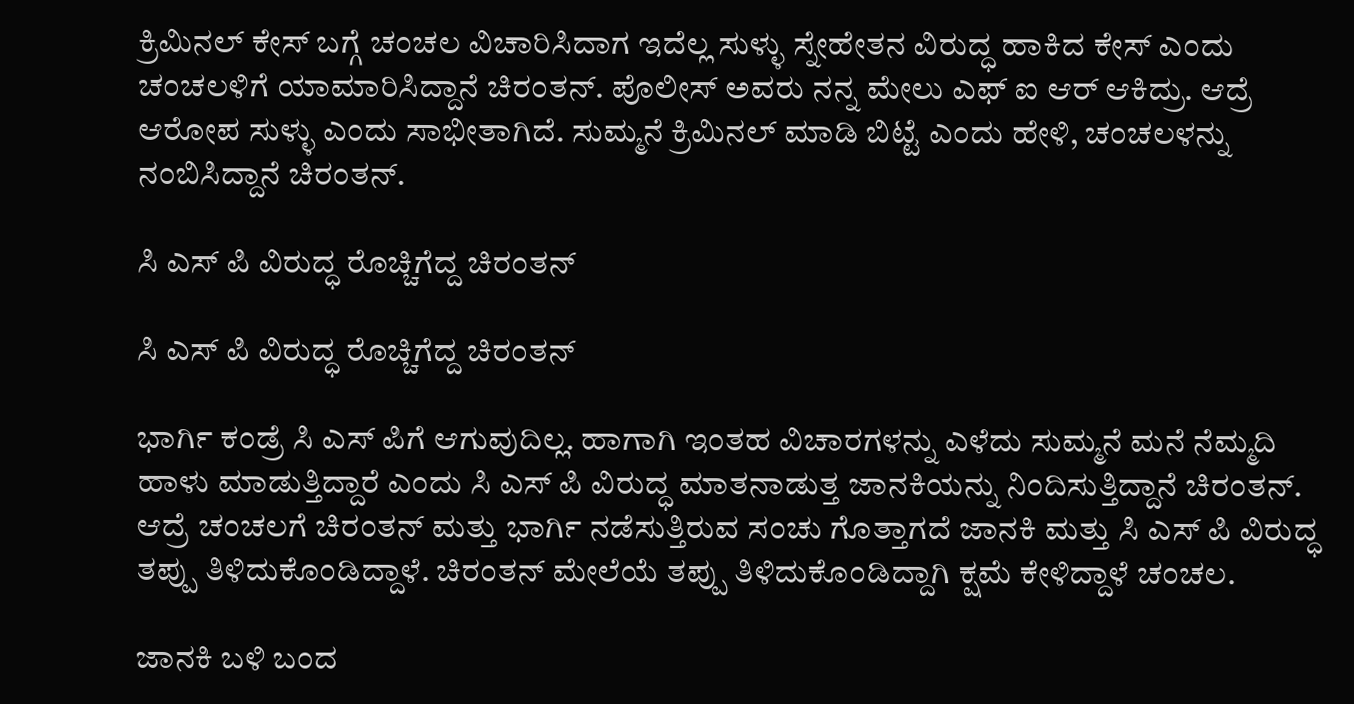ಕ್ರಿಮಿನಲ್ ಕೇಸ್ ಬಗ್ಗೆ ಚಂಚಲ ವಿಚಾರಿಸಿದಾಗ ಇದೆಲ್ಲ ಸುಳ್ಳು ಸ್ನೇಹೇತನ ವಿರುದ್ಧ ಹಾಕಿದ ಕೇಸ್ ಎಂದು ಚಂಚಲಳಿಗೆ ಯಾಮಾರಿಸಿದ್ದಾನೆ ಚಿರಂತನ್. ಪೊಲೀಸ್ ಅವರು ನನ್ನ ಮೇಲು ಎಫ್ ಐ ಆರ್ ಆಕಿದ್ರು. ಆದ್ರೆ ಆರೋಪ ಸುಳ್ಳು ಎಂದು ಸಾಭೀತಾಗಿದೆ. ಸುಮ್ಮನೆ ಕ್ರಿಮಿನಲ್ ಮಾಡಿ ಬಿಟ್ಟೆ ಎಂದು ಹೇಳಿ, ಚಂಚಲಳನ್ನು ನಂಬಿಸಿದ್ದಾನೆ ಚಿರಂತನ್.

ಸಿ ಎಸ್ ಪಿ ವಿರುದ್ಧ ರೊಚ್ಚಿಗೆದ್ದ ಚಿರಂತನ್

ಸಿ ಎಸ್ ಪಿ ವಿರುದ್ಧ ರೊಚ್ಚಿಗೆದ್ದ ಚಿರಂತನ್

ಭಾರ್ಗಿ ಕಂಡ್ರೆ ಸಿ ಎಸ್ ಪಿಗೆ ಆಗುವುದಿಲ್ಲ. ಹಾಗಾಗಿ ಇಂತಹ ವಿಚಾರಗಳನ್ನು ಎಳೆದು ಸುಮ್ಮನೆ ಮನೆ ನೆಮ್ಮದಿ ಹಾಳು ಮಾಡುತ್ತಿದ್ದಾರೆ ಎಂದು ಸಿ ಎಸ್ ಪಿ ವಿರುದ್ಧ ಮಾತನಾಡುತ್ತ ಜಾನಕಿಯನ್ನು ನಿಂದಿಸುತ್ತಿದ್ದಾನೆ ಚಿರಂತನ್. ಆದ್ರೆ ಚಂಚಲಗೆ ಚಿರಂತನ್ ಮತ್ತು ಭಾರ್ಗಿ ನಡೆಸುತ್ತಿರುವ ಸಂಚು ಗೊತ್ತಾಗದೆ ಜಾನಕಿ ಮತ್ತು ಸಿ ಎಸ್ ಪಿ ವಿರುದ್ಧ ತಪ್ಪು ತಿಳಿದುಕೊಂಡಿದ್ದಾಳೆ. ಚಿರಂತನ್ ಮೇಲೆಯೆ ತಪ್ಪು ತಿಳಿದುಕೊಂಡಿದ್ದಾಗಿ ಕ್ಷಮೆ ಕೇಳಿದ್ದಾಳೆ ಚಂಚಲ.

ಜಾನಕಿ ಬಳಿ ಬಂದ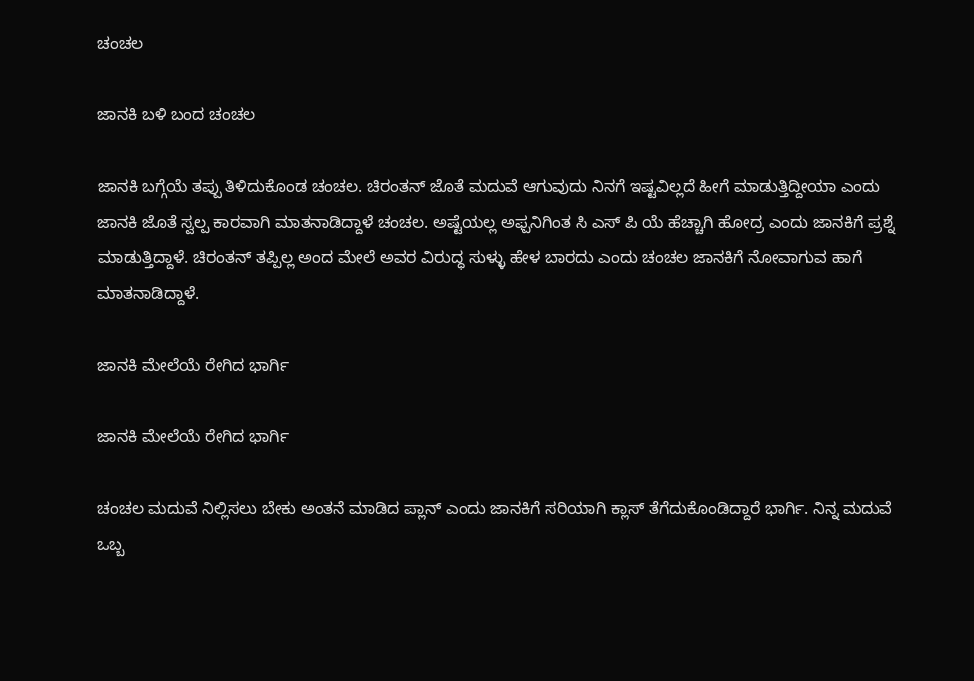ಚಂಚಲ

ಜಾನಕಿ ಬಳಿ ಬಂದ ಚಂಚಲ

ಜಾನಕಿ ಬಗ್ಗೆಯೆ ತಪ್ಪು ತಿಳಿದುಕೊಂಡ ಚಂಚಲ. ಚಿರಂತನ್ ಜೊತೆ ಮದುವೆ ಆಗುವುದು ನಿನಗೆ ಇಷ್ಟವಿಲ್ಲದೆ ಹೀಗೆ ಮಾಡುತ್ತಿದ್ದೀಯಾ ಎಂದು ಜಾನಕಿ ಜೊತೆ ಸ್ವಲ್ಪ ಕಾರವಾಗಿ ಮಾತನಾಡಿದ್ದಾಳೆ ಚಂಚಲ. ಅಷ್ಟೆಯಲ್ಲ ಅಫ್ಪನಿಗಿಂತ ಸಿ ಎಸ್ ಪಿ ಯೆ ಹೆಚ್ಚಾಗಿ ಹೋದ್ರ ಎಂದು ಜಾನಕಿಗೆ ಪ್ರಶ್ನೆ ಮಾಡುತ್ತಿದ್ದಾಳೆ. ಚಿರಂತನ್ ತಪ್ಪಿಲ್ಲ ಅಂದ ಮೇಲೆ ಅವರ ವಿರುದ್ಧ ಸುಳ್ಳು ಹೇಳ ಬಾರದು ಎಂದು ಚಂಚಲ ಜಾನಕಿಗೆ ನೋವಾಗುವ ಹಾಗೆ ಮಾತನಾಡಿದ್ದಾಳೆ.

ಜಾನಕಿ ಮೇಲೆಯೆ ರೇಗಿದ ಭಾರ್ಗಿ

ಜಾನಕಿ ಮೇಲೆಯೆ ರೇಗಿದ ಭಾರ್ಗಿ

ಚಂಚಲ ಮದುವೆ ನಿಲ್ಲಿಸಲು ಬೇಕು ಅಂತನೆ ಮಾಡಿದ ಪ್ಲಾನ್ ಎಂದು ಜಾನಕಿಗೆ ಸರಿಯಾಗಿ ಕ್ಲಾಸ್ ತೆಗೆದುಕೊಂಡಿದ್ದಾರೆ ಭಾರ್ಗಿ. ನಿನ್ನ ಮದುವೆ ಒಬ್ಬ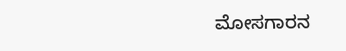ಮೋಸಗಾರನ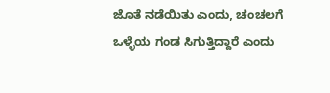ಜೊತೆ ನಡೆಯಿತು ಎಂದು, ಚಂಚಲಗೆ ಒಳ್ಳೆಯ ಗಂಡ ಸಿಗುತ್ತಿದ್ದಾರೆ ಎಂದು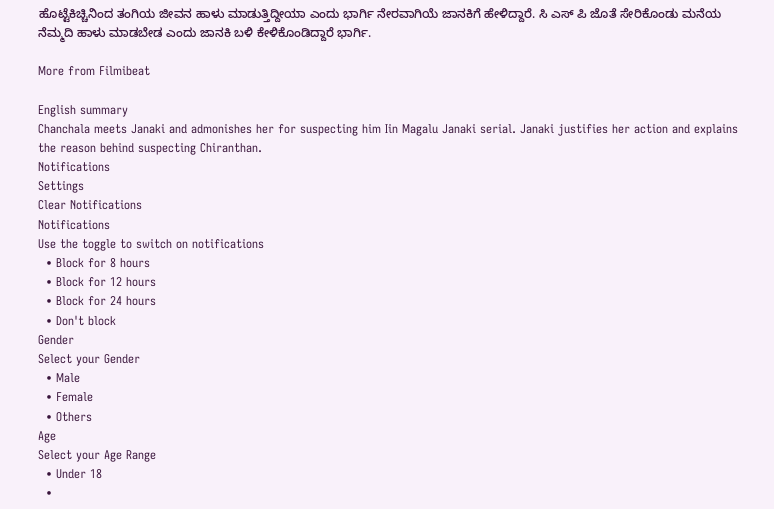ಹೊಟ್ಟೆಕಿಚ್ಚಿನಿಂದ ತಂಗಿಯ ಜೀವನ ಹಾಳು ಮಾಡುತ್ತಿದ್ದೀಯಾ ಎಂದು ಭಾರ್ಗಿ ನೇರವಾಗಿಯೆ ಜಾನಕಿಗೆ ಹೇಳಿದ್ದಾರೆ. ಸಿ ಎಸ್ ಪಿ ಜೊತೆ ಸೇರಿಕೊಂಡು ಮನೆಯ ನೆಮ್ಮದಿ ಹಾಳು ಮಾಡಬೇಡ ಎಂದು ಜಾನಕಿ ಬಳಿ ಕೇಳಿಕೊಂಡಿದ್ದಾರೆ ಭಾರ್ಗಿ.

More from Filmibeat

English summary
Chanchala meets Janaki and admonishes her for suspecting him Iin Magalu Janaki serial. Janaki justifies her action and explains the reason behind suspecting Chiranthan.
Notifications
Settings
Clear Notifications
Notifications
Use the toggle to switch on notifications
  • Block for 8 hours
  • Block for 12 hours
  • Block for 24 hours
  • Don't block
Gender
Select your Gender
  • Male
  • Female
  • Others
Age
Select your Age Range
  • Under 18
  •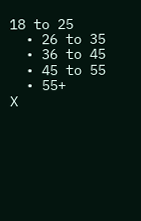18 to 25
  • 26 to 35
  • 36 to 45
  • 45 to 55
  • 55+
X